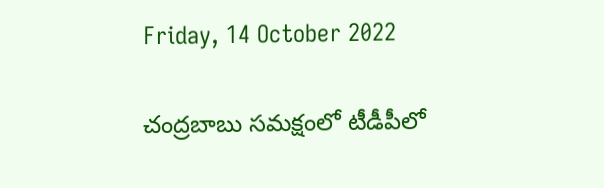Friday, 14 October 2022

చంద్రబాబు సమక్షంలో టీడీపీలో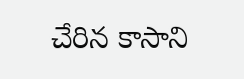చేరిన కాసాని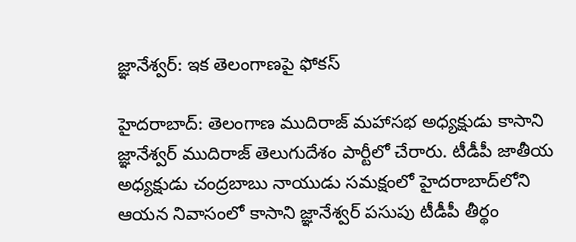జ్ఞానేశ్వర్: ఇక తెలంగాణపై ఫోకస్

హైదరాబాద్: తెలంగాణ ముదిరాజ్ మహాసభ అధ్యక్షుడు కాసాని జ్ఞానేశ్వర్ ముదిరాజ్ తెలుగుదేశం పార్టీలో చేరారు. టీడీపీ జాతీయ అధ్యక్షుడు చంద్రబాబు నాయుడు సమక్షంలో హైదరాబాద్‌లోని ఆయన నివాసంలో కాసాని జ్ఞానేశ్వర్ పసుపు టీడీపీ తీర్థం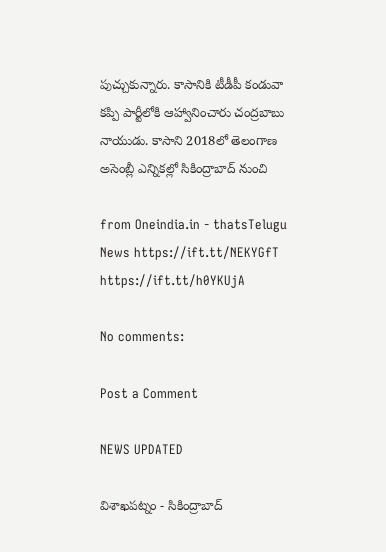పుచ్చుకున్నారు. కాసానికి టీడీపీ కండువా కప్పి పార్టీలోకి ఆహ్వానించారు చంద్రబాబు నాయుడు. కాసాని 2018లో తెలంగాణ అసెంబ్లీ ఎన్నికల్లో సికింద్రాబాద్ నుంచి

from Oneindia.in - thatsTelugu News https://ift.tt/NEKYGfT
https://ift.tt/h0YKUjA

No comments:

Post a Comment

NEWS UPDATED

విశాఖపట్నం - సికింద్రాబాద్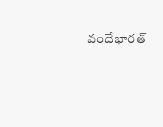వందేభారత్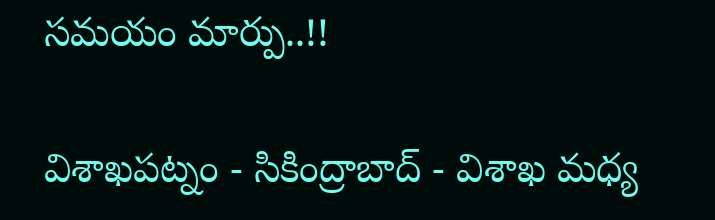సమయం మార్పు..!!

విశాఖపట్నం - సికింద్రాబాద్ - విశాఖ మధ్య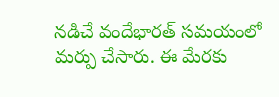నడిచే వందేభారత్ సమయంలో మర్పు చేసారు. ఈ మేరకు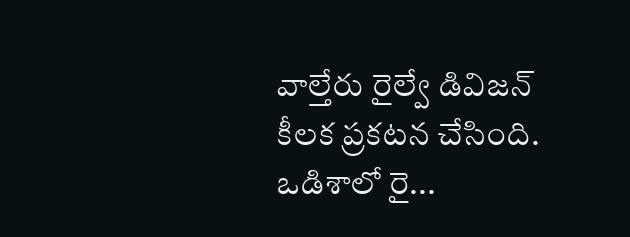వాల్తేరు రైల్వే డివిజన్ కీలక ప్రకటన చేసింది. ఒడిశాలో రై...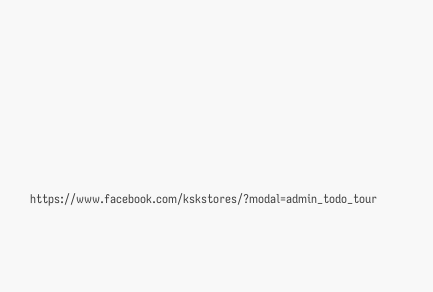https://www.facebook.com/kskstores/?modal=admin_todo_tour